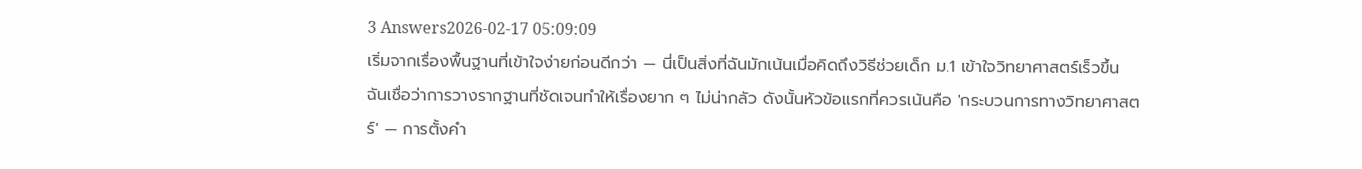3 Answers2026-02-17 05:09:09
เริ่มจากเรื่องพื้นฐานที่เข้าใจง่ายก่อนดีกว่า — นี่เป็นสิ่งที่ฉันมักเน้นเมื่อคิดถึงวิธีช่วยเด็ก ม.1 เข้าใจวิทยาศาสตร์เร็วขึ้น
ฉันเชื่อว่าการวางรากฐานที่ชัดเจนทำให้เรื่องยาก ๆ ไม่น่ากลัว ดังนั้นหัวข้อแรกที่ควรเน้นคือ 'กระบวนการทางวิทยาศาสตร์' — การตั้งคำ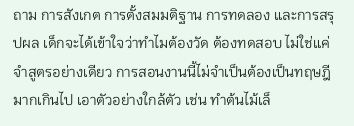ถาม การสังเกต การตั้งสมมติฐาน การทดลอง และการสรุปผล เด็กจะได้เข้าใจว่าทำไมต้องวัด ต้องทดสอบ ไม่ใช่แค่จำสูตรอย่างเดียว การสอนงานนี้ไม่จำเป็นต้องเป็นทฤษฎีมากเกินไป เอาตัวอย่างใกล้ตัว เช่น ทำต้นไม้เล็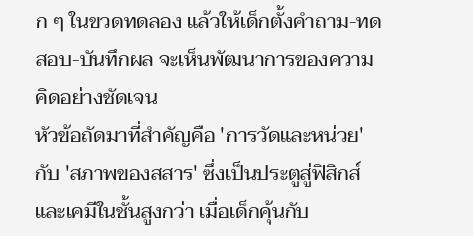ก ๆ ในขวดทดลอง แล้วให้เด็กตั้งคำถาม-ทดสอบ-บันทึกผล จะเห็นพัฒนาการของความคิดอย่างชัดเจน
หัวข้อถัดมาที่สำคัญคือ 'การวัดและหน่วย' กับ 'สภาพของสสาร' ซึ่งเป็นประตูสู่ฟิสิกส์และเคมีในชั้นสูงกว่า เมื่อเด็กคุ้นกับ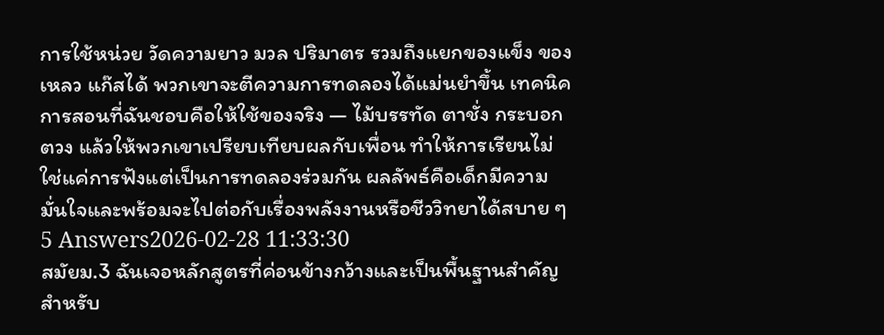การใช้หน่วย วัดความยาว มวล ปริมาตร รวมถึงแยกของแข็ง ของเหลว แก๊สได้ พวกเขาจะตีความการทดลองได้แม่นยำขึ้น เทคนิคการสอนที่ฉันชอบคือให้ใช้ของจริง — ไม้บรรทัด ตาชั่ง กระบอกตวง แล้วให้พวกเขาเปรียบเทียบผลกับเพื่อน ทำให้การเรียนไม่ใช่แค่การฟังแต่เป็นการทดลองร่วมกัน ผลลัพธ์คือเด็กมีความมั่นใจและพร้อมจะไปต่อกับเรื่องพลังงานหรือชีววิทยาได้สบาย ๆ
5 Answers2026-02-28 11:33:30
สมัยม.3 ฉันเจอหลักสูตรที่ค่อนข้างกว้างและเป็นพื้นฐานสำคัญสำหรับ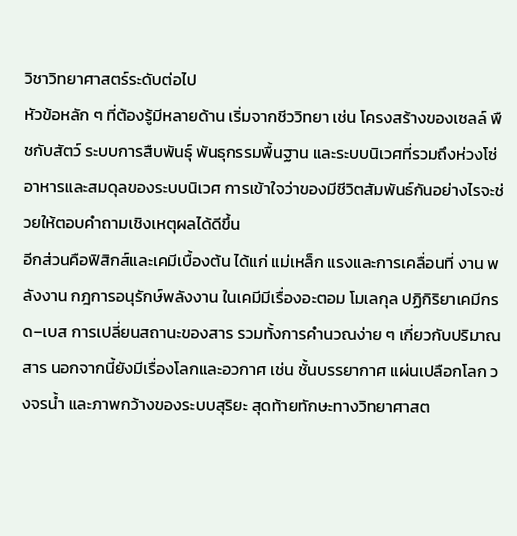วิชาวิทยาศาสตร์ระดับต่อไป
หัวข้อหลัก ๆ ที่ต้องรู้มีหลายด้าน เริ่มจากชีววิทยา เช่น โครงสร้างของเซลล์ พืชกับสัตว์ ระบบการสืบพันธุ์ พันธุกรรมพื้นฐาน และระบบนิเวศที่รวมถึงห่วงโซ่อาหารและสมดุลของระบบนิเวศ การเข้าใจว่าของมีชีวิตสัมพันธ์กันอย่างไรจะช่วยให้ตอบคำถามเชิงเหตุผลได้ดีขึ้น
อีกส่วนคือฟิสิกส์และเคมีเบื้องต้น ได้แก่ แม่เหล็ก แรงและการเคลื่อนที่ งาน พลังงาน กฎการอนุรักษ์พลังงาน ในเคมีมีเรื่องอะตอม โมเลกุล ปฏิกิริยาเคมีกรด–เบส การเปลี่ยนสถานะของสาร รวมทั้งการคำนวณง่าย ๆ เกี่ยวกับปริมาณสาร นอกจากนี้ยังมีเรื่องโลกและอวกาศ เช่น ชั้นบรรยากาศ แผ่นเปลือกโลก วงจรน้ำ และภาพกว้างของระบบสุริยะ สุดท้ายทักษะทางวิทยาศาสต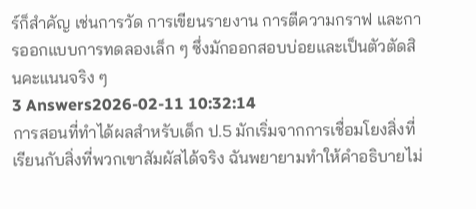ร์ก็สำคัญ เช่นการวัด การเขียนรายงาน การตีความกราฟ และการออกแบบการทดลองเล็ก ๆ ซึ่งมักออกสอบบ่อยและเป็นตัวตัดสินคะแนนจริง ๆ
3 Answers2026-02-11 10:32:14
การสอนที่ทำได้ผลสำหรับเด็ก ป.5 มักเริ่มจากการเชื่อมโยงสิ่งที่เรียนกับสิ่งที่พวกเขาสัมผัสได้จริง ฉันพยายามทำให้คำอธิบายไม่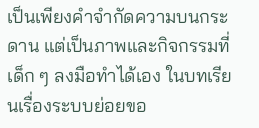เป็นเพียงคำจำกัดความบนกระดาน แต่เป็นภาพและกิจกรรมที่เด็ก ๆ ลงมือทำได้เอง ในบทเรียนเรื่องระบบย่อยขอ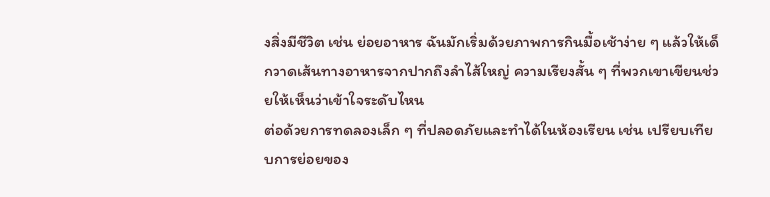งสิ่งมีชีวิต เช่น ย่อยอาหาร ฉันมักเริ่มด้วยภาพการกินมื้อเช้าง่าย ๆ แล้วให้เด็กวาดเส้นทางอาหารจากปากถึงลำไส้ใหญ่ ความเรียงสั้น ๆ ที่พวกเขาเขียนช่วยให้เห็นว่าเข้าใจระดับไหน
ต่อด้วยการทดลองเล็ก ๆ ที่ปลอดภัยและทำได้ในห้องเรียน เช่น เปรียบเทียบการย่อยของ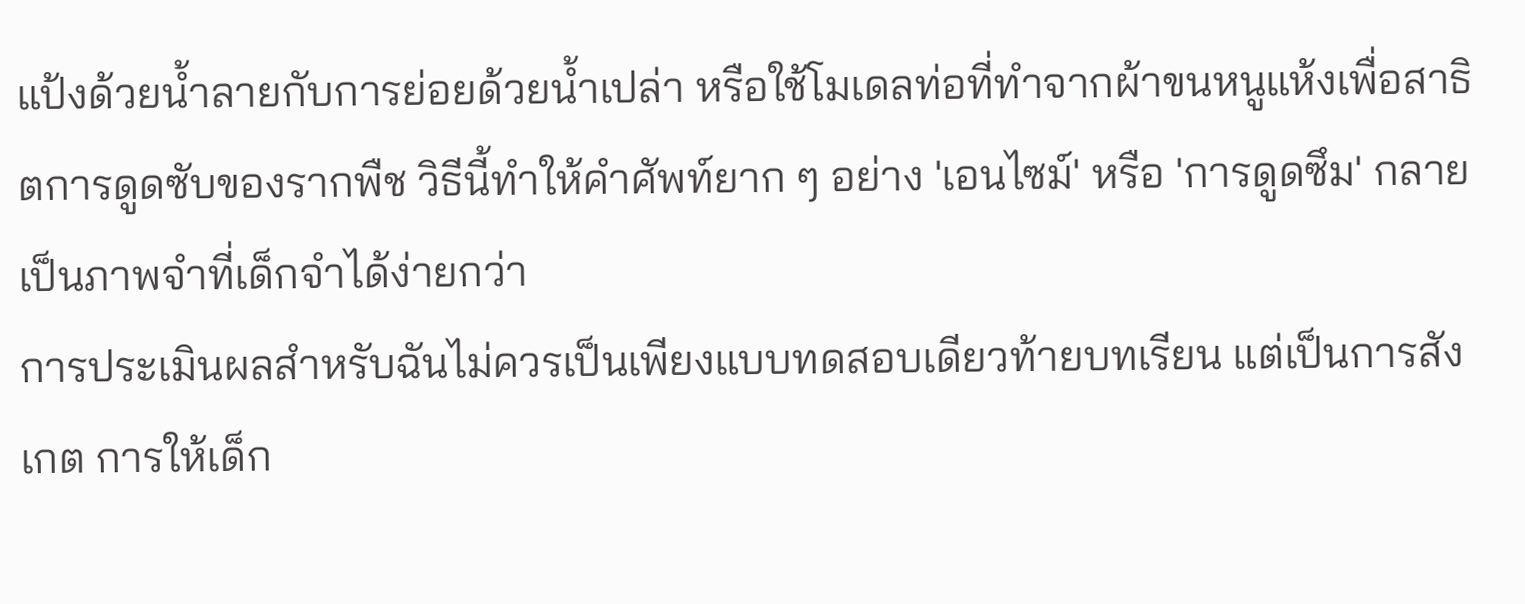แป้งด้วยน้ำลายกับการย่อยด้วยน้ำเปล่า หรือใช้โมเดลท่อที่ทำจากผ้าขนหนูแห้งเพื่อสาธิตการดูดซับของรากพืช วิธีนี้ทำให้คำศัพท์ยาก ๆ อย่าง 'เอนไซม์' หรือ 'การดูดซึม' กลายเป็นภาพจำที่เด็กจำได้ง่ายกว่า
การประเมินผลสำหรับฉันไม่ควรเป็นเพียงแบบทดสอบเดียวท้ายบทเรียน แต่เป็นการสังเกต การให้เด็ก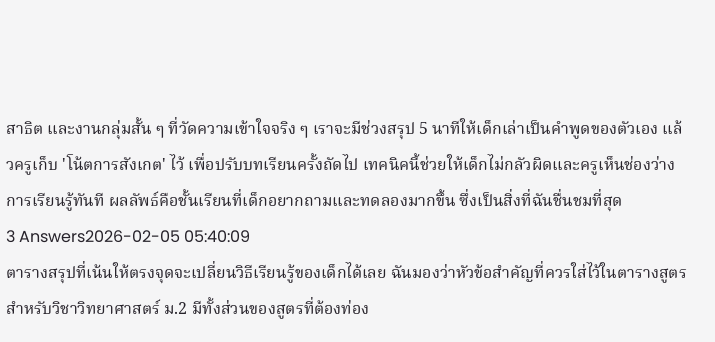สาธิต และงานกลุ่มสั้น ๆ ที่วัดความเข้าใจจริง ๆ เราจะมีช่วงสรุป 5 นาทีให้เด็กเล่าเป็นคำพูดของตัวเอง แล้วครูเก็บ 'โน้ตการสังเกต' ไว้ เพื่อปรับบทเรียนครั้งถัดไป เทคนิคนี้ช่วยให้เด็กไม่กลัวผิดและครูเห็นช่องว่างการเรียนรู้ทันที ผลลัพธ์คือชั้นเรียนที่เด็กอยากถามและทดลองมากขึ้น ซึ่งเป็นสิ่งที่ฉันชื่นชมที่สุด
3 Answers2026-02-05 05:40:09
ตารางสรุปที่เน้นให้ตรงจุดจะเปลี่ยนวิธีเรียนรู้ของเด็กได้เลย ฉันมองว่าหัวข้อสำคัญที่ควรใส่ไว้ในตารางสูตรสำหรับวิชาวิทยาศาสตร์ ม.2 มีทั้งส่วนของสูตรที่ต้องท่อง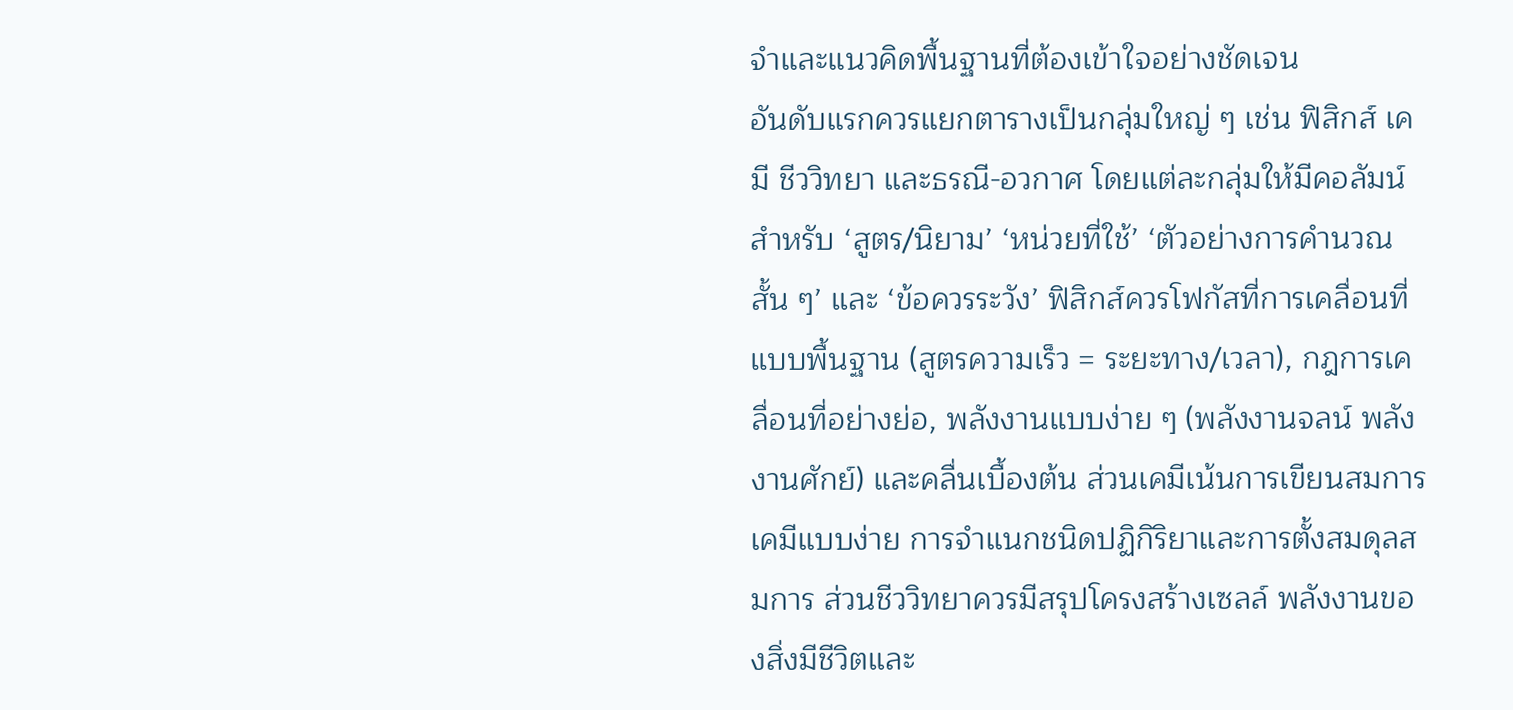จำและแนวคิดพื้นฐานที่ต้องเข้าใจอย่างชัดเจน
อันดับแรกควรแยกตารางเป็นกลุ่มใหญ่ ๆ เช่น ฟิสิกส์ เคมี ชีววิทยา และธรณี-อวกาศ โดยแต่ละกลุ่มให้มีคอลัมน์สำหรับ ‘สูตร/นิยาม’ ‘หน่วยที่ใช้’ ‘ตัวอย่างการคำนวณสั้น ๆ’ และ ‘ข้อควรระวัง’ ฟิสิกส์ควรโฟกัสที่การเคลื่อนที่แบบพื้นฐาน (สูตรความเร็ว = ระยะทาง/เวลา), กฎการเคลื่อนที่อย่างย่อ, พลังงานแบบง่าย ๆ (พลังงานจลน์ พลังงานศักย์) และคลื่นเบื้องต้น ส่วนเคมีเน้นการเขียนสมการเคมีแบบง่าย การจำแนกชนิดปฏิกิริยาและการตั้งสมดุลสมการ ส่วนชีววิทยาควรมีสรุปโครงสร้างเซลล์ พลังงานของสิ่งมีชีวิตและ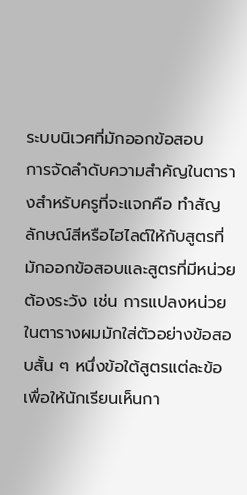ระบบนิเวศที่มักออกข้อสอบ
การจัดลำดับความสำคัญในตารางสำหรับครูที่จะแจกคือ ทำสัญลักษณ์สีหรือไฮไลต์ให้กับสูตรที่มักออกข้อสอบและสูตรที่มีหน่วยต้องระวัง เช่น การแปลงหน่วย ในตารางผมมักใส่ตัวอย่างข้อสอบสั้น ๆ หนึ่งข้อใต้สูตรแต่ละข้อเพื่อให้นักเรียนเห็นกา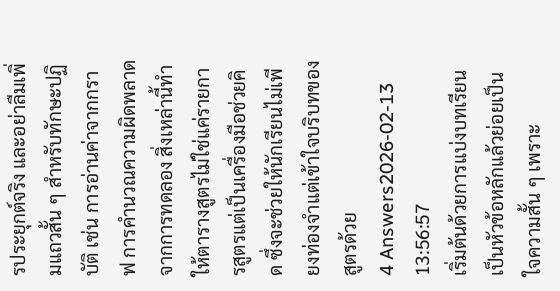รประยุกต์จริง และอย่าลืมเพิ่มแถวสั้น ๆ สำหรับทักษะปฏิบัติ เช่น การอ่านค่าจากกราฟ การคำนวณความผิดพลาดจากการทดลอง สิ่งเหล่านี้ทำให้ตารางสูตรไม่ใช่แค่รายการสูตรแต่เป็นเครื่องมือช่วยคิด ซึ่งจะช่วยให้นักเรียนไม่เพียงท่องจำแต่เข้าใจบริบทของสูตรด้วย
4 Answers2026-02-13 13:56:57
เริ่มต้นด้วยการแบ่งบทเรียนเป็นหัวข้อหลักแล้วย่อยเป็นใจความสั้น ๆ เพราะ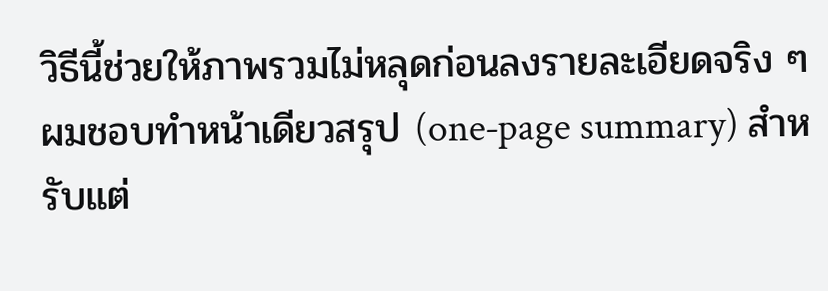วิธีนี้ช่วยให้ภาพรวมไม่หลุดก่อนลงรายละเอียดจริง ๆ
ผมชอบทำหน้าเดียวสรุป (one‑page summary) สำหรับแต่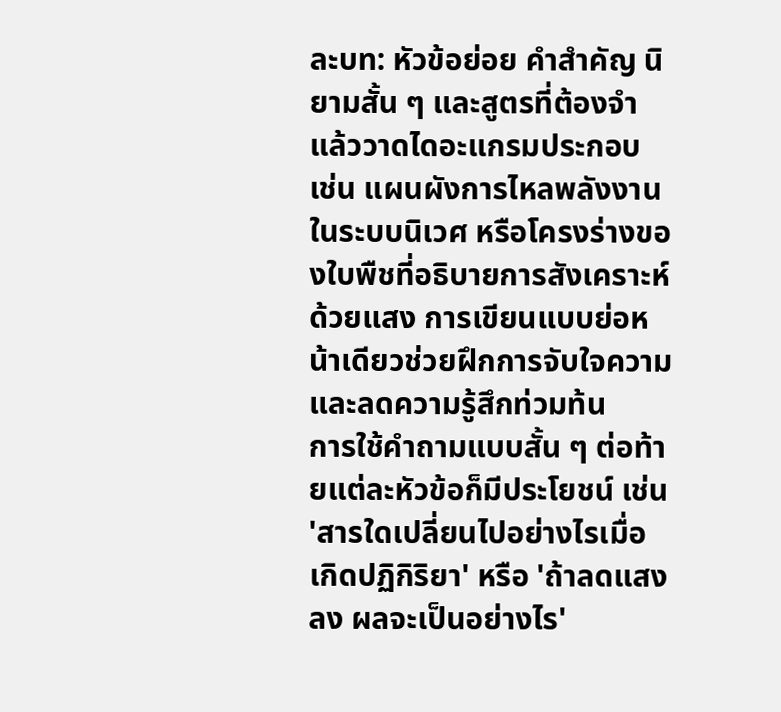ละบท: หัวข้อย่อย คำสำคัญ นิยามสั้น ๆ และสูตรที่ต้องจำ แล้ววาดไดอะแกรมประกอบ เช่น แผนผังการไหลพลังงานในระบบนิเวศ หรือโครงร่างของใบพืชที่อธิบายการสังเคราะห์ด้วยแสง การเขียนแบบย่อหน้าเดียวช่วยฝึกการจับใจความและลดความรู้สึกท่วมท้น
การใช้คำถามแบบสั้น ๆ ต่อท้ายแต่ละหัวข้อก็มีประโยชน์ เช่น 'สารใดเปลี่ยนไปอย่างไรเมื่อเกิดปฏิกิริยา' หรือ 'ถ้าลดแสงลง ผลจะเป็นอย่างไร'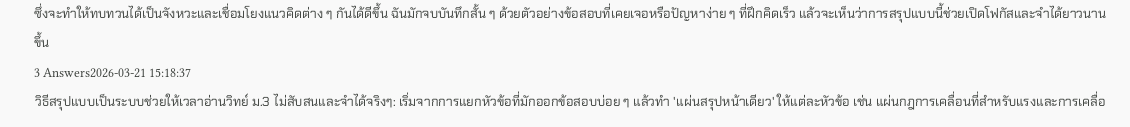ซึ่งจะทำให้ทบทวนได้เป็นจังหวะและเชื่อมโยงแนวคิดต่าง ๆ กันได้ดีขึ้น ฉันมักจบบันทึกสั้น ๆ ด้วยตัวอย่างข้อสอบที่เคยเจอหรือปัญหาง่าย ๆ ที่ฝึกคิดเร็ว แล้วจะเห็นว่าการสรุปแบบนี้ช่วยเปิดโฟกัสและจำได้ยาวนานขึ้น
3 Answers2026-03-21 15:18:37
วิธีสรุปแบบเป็นระบบช่วยให้เวลาอ่านวิทย์ ม.3 ไม่สับสนและจำได้จริงๆ: เริ่มจากการแยกหัวข้อที่มักออกข้อสอบบ่อย ๆ แล้วทำ 'แผ่นสรุปหน้าเดียว' ให้แต่ละหัวข้อ เช่น แผ่นกฎการเคลื่อนที่สำหรับแรงและการเคลื่อ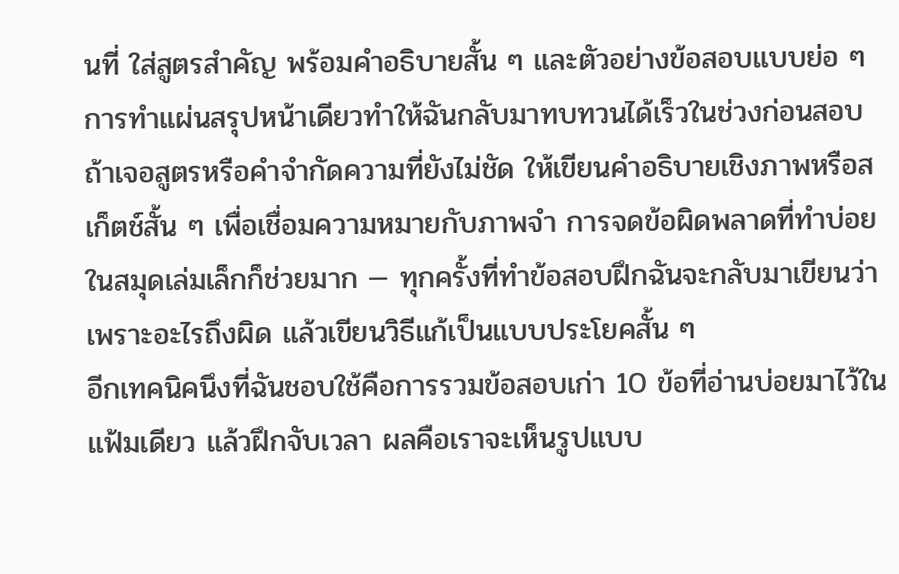นที่ ใส่สูตรสำคัญ พร้อมคำอธิบายสั้น ๆ และตัวอย่างข้อสอบแบบย่อ ๆ
การทำแผ่นสรุปหน้าเดียวทำให้ฉันกลับมาทบทวนได้เร็วในช่วงก่อนสอบ ถ้าเจอสูตรหรือคำจำกัดความที่ยังไม่ชัด ให้เขียนคำอธิบายเชิงภาพหรือสเก็ตช์สั้น ๆ เพื่อเชื่อมความหมายกับภาพจำ การจดข้อผิดพลาดที่ทำบ่อยในสมุดเล่มเล็กก็ช่วยมาก — ทุกครั้งที่ทำข้อสอบฝึกฉันจะกลับมาเขียนว่าเพราะอะไรถึงผิด แล้วเขียนวิธีแก้เป็นแบบประโยคสั้น ๆ
อีกเทคนิคนึงที่ฉันชอบใช้คือการรวมข้อสอบเก่า 10 ข้อที่อ่านบ่อยมาไว้ในแฟ้มเดียว แล้วฝึกจับเวลา ผลคือเราจะเห็นรูปแบบ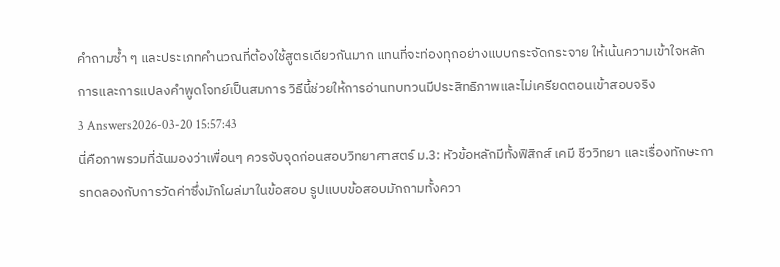คำถามซ้ำ ๆ และประเภทคำนวณที่ต้องใช้สูตรเดียวกันมาก แทนที่จะท่องทุกอย่างแบบกระจัดกระจาย ให้เน้นความเข้าใจหลักการและการแปลงคำพูดโจทย์เป็นสมการ วิธีนี้ช่วยให้การอ่านทบทวนมีประสิทธิภาพและไม่เครียดตอนเข้าสอบจริง
3 Answers2026-03-20 15:57:43
นี่คือภาพรวมที่ฉันมองว่าเพื่อนๆ ควรจับจุดก่อนสอบวิทยาศาสตร์ ม.3: หัวข้อหลักมีทั้งฟิสิกส์ เคมี ชีววิทยา และเรื่องทักษะการทดลองกับการวัดค่าซึ่งมักโผล่มาในข้อสอบ รูปแบบข้อสอบมักถามทั้งควา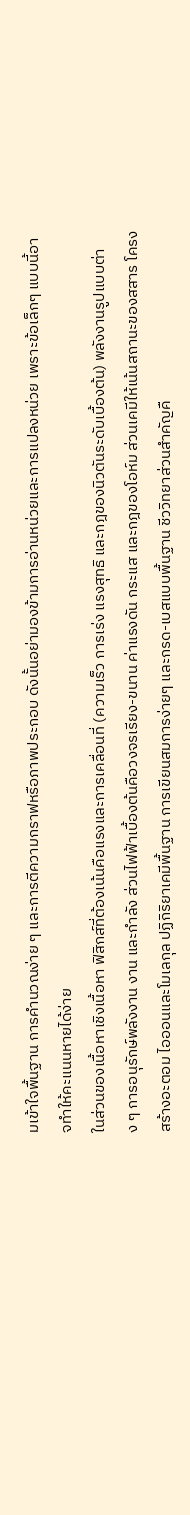มเข้าใจพื้นฐาน การคำนวณง่าย ๆ และการตีความกราฟหรือภาพประกอบ ดังนั้นอย่ามองข้ามการอ่านหน่วยและการแปลงหน่วย เพราะข้อเล็กๆ แบบนี้อาจทำให้คะแนนหายได้ง่าย
ในส่วนของเนื้อหาเชิงเนื้อหา ฟิสิกส์ที่ต้องเน้นคือแรงและการเคลื่อนที่ (ความเร็ว การเร่ง แรงสุทธิ และกฎของนิวตันระดับเบื้องต้น) พลังงานรูปแบบต่าง ๆ การอนุรักษ์พลังงาน งาน และกำลัง ส่วนไฟฟ้าเบื้องต้นคือวงจรเรียง-ขนาน ค่าแรงดัน กระแส และกฎของโอห์ม ส่วนเคมีให้เน้นสถานะของสสาร โครงสร้างอะตอม ไอออนและโมเลกุล ปฏิกิริยาเคมีพื้นฐาน การเขียนสมการง่ายๆ และกรด-เบสแบบพื้นฐาน ชีววิทยาส่วนสำคัญคื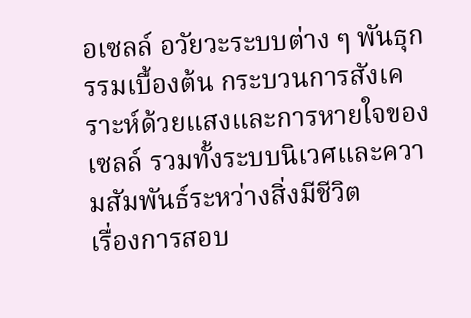อเซลล์ อวัยวะระบบต่าง ๆ พันธุกรรมเบื้องต้น กระบวนการสังเคราะห์ด้วยแสงและการหายใจของเซลล์ รวมทั้งระบบนิเวศและความสัมพันธ์ระหว่างสิ่งมีชีวิต
เรื่องการสอบ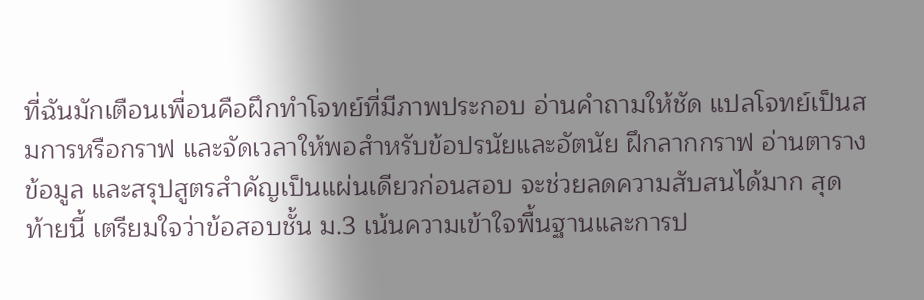ที่ฉันมักเตือนเพื่อนคือฝึกทำโจทย์ที่มีภาพประกอบ อ่านคำถามให้ชัด แปลโจทย์เป็นสมการหรือกราฟ และจัดเวลาให้พอสำหรับข้อปรนัยและอัตนัย ฝึกลากกราฟ อ่านตารางข้อมูล และสรุปสูตรสำคัญเป็นแผ่นเดียวก่อนสอบ จะช่วยลดความสับสนได้มาก สุดท้ายนี้ เตรียมใจว่าข้อสอบชั้น ม.3 เน้นความเข้าใจพื้นฐานและการป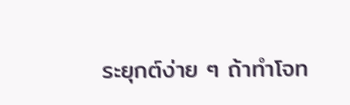ระยุกต์ง่าย ๆ ถ้าทำโจท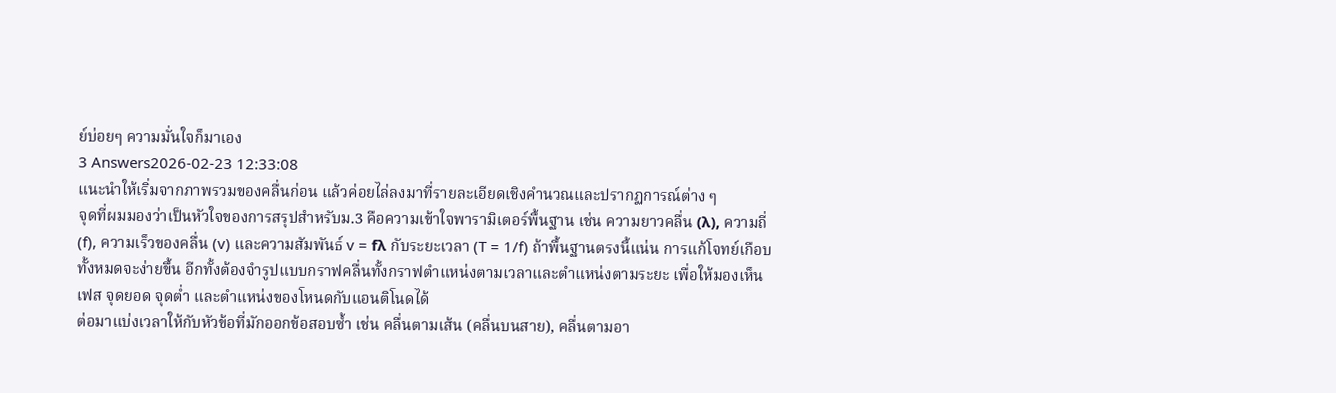ย์บ่อยๆ ความมั่นใจก็มาเอง
3 Answers2026-02-23 12:33:08
แนะนำให้เริ่มจากภาพรวมของคลื่นก่อน แล้วค่อยไล่ลงมาที่รายละเอียดเชิงคำนวณและปรากฏการณ์ต่าง ๆ
จุดที่ผมมองว่าเป็นหัวใจของการสรุปสำหรับม.3 คือความเข้าใจพารามิเตอร์พื้นฐาน เช่น ความยาวคลื่น (λ), ความถี่ (f), ความเร็วของคลื่น (v) และความสัมพันธ์ v = fλ กับระยะเวลา (T = 1/f) ถ้าพื้นฐานตรงนี้แน่น การแก้โจทย์เกือบทั้งหมดจะง่ายขึ้น อีกทั้งต้องจำรูปแบบกราฟคลื่นทั้งกราฟตำแหน่งตามเวลาและตำแหน่งตามระยะ เพื่อให้มองเห็นเฟส จุดยอด จุดต่ำ และตำแหน่งของโหนดกับแอนติโนดได้
ต่อมาแบ่งเวลาให้กับหัวข้อที่มักออกข้อสอบซ้ำ เช่น คลื่นตามเส้น (คลื่นบนสาย), คลื่นตามอา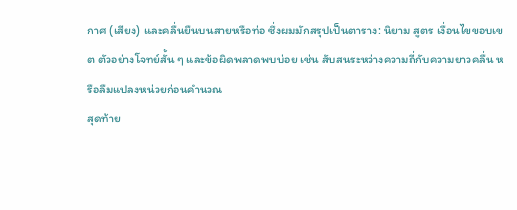กาศ (เสียง) และคลื่นยืนบนสายหรือท่อ ซึ่งผมมักสรุปเป็นตาราง: นิยาม สูตร เงื่อนไขขอบเขต ตัวอย่างโจทย์สั้น ๆ และข้อผิดพลาดพบบ่อย เช่น สับสนระหว่างความถี่กับความยาวคลื่น หรือลืมแปลงหน่วยก่อนคำนวณ
สุดท้าย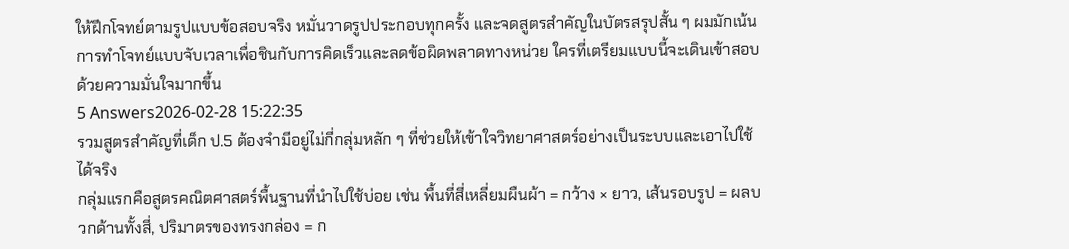ให้ฝึกโจทย์ตามรูปแบบข้อสอบจริง หมั่นวาดรูปประกอบทุกครั้ง และจดสูตรสำคัญในบัตรสรุปสั้น ๆ ผมมักเน้นการทำโจทย์แบบจับเวลาเพื่อชินกับการคิดเร็วและลดข้อผิดพลาดทางหน่วย ใครที่เตรียมแบบนี้จะเดินเข้าสอบด้วยความมั่นใจมากขึ้น
5 Answers2026-02-28 15:22:35
รวมสูตรสำคัญที่เด็ก ป.5 ต้องจำมีอยู่ไม่กี่กลุ่มหลัก ๆ ที่ช่วยให้เข้าใจวิทยาศาสตร์อย่างเป็นระบบและเอาไปใช้ได้จริง
กลุ่มแรกคือสูตรคณิตศาสตร์พื้นฐานที่นำไปใช้บ่อย เช่น พื้นที่สี่เหลี่ยมผืนผ้า = กว้าง × ยาว, เส้นรอบรูป = ผลบวกด้านทั้งสี่, ปริมาตรของทรงกล่อง = ก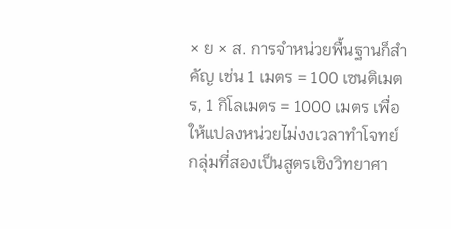× ย × ส. การจำหน่วยพื้นฐานก็สำคัญ เช่น 1 เมตร = 100 เซนติเมตร, 1 กิโลเมตร = 1000 เมตร เพื่อให้แปลงหน่วยไม่งงเวลาทำโจทย์
กลุ่มที่สองเป็นสูตรเชิงวิทยาศา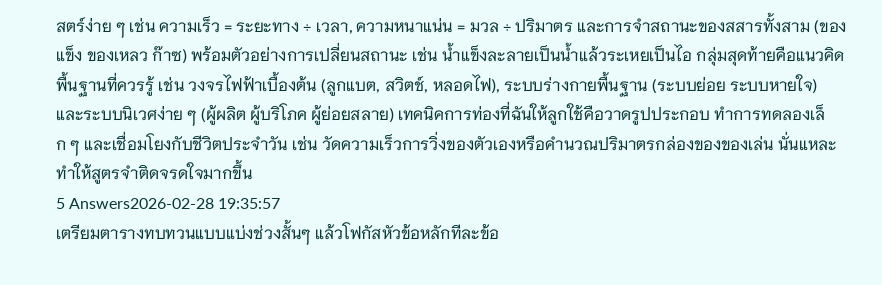สตร์ง่าย ๆ เช่น ความเร็ว = ระยะทาง ÷ เวลา, ความหนาแน่น = มวล ÷ ปริมาตร และการจำสถานะของสสารทั้งสาม (ของแข็ง ของเหลว ก๊าซ) พร้อมตัวอย่างการเปลี่ยนสถานะ เช่น น้ำแข็งละลายเป็นน้ำแล้วระเหยเป็นไอ กลุ่มสุดท้ายคือแนวคิดพื้นฐานที่ควรรู้ เช่น วงจรไฟฟ้าเบื้องต้น (ลูกแบต, สวิตช์, หลอดไฟ), ระบบร่างกายพื้นฐาน (ระบบย่อย ระบบหายใจ) และระบบนิเวศง่าย ๆ (ผู้ผลิต ผู้บริโภค ผู้ย่อยสลาย) เทคนิคการท่องที่ฉันให้ลูกใช้คือวาดรูปประกอบ ทำการทดลองเล็ก ๆ และเชื่อมโยงกับชีวิตประจำวัน เช่น วัดความเร็วการวิ่งของตัวเองหรือคำนวณปริมาตรกล่องของของเล่น นั่นแหละทำให้สูตรจำติดจรดใจมากขึ้น
5 Answers2026-02-28 19:35:57
เตรียมตารางทบทวนแบบแบ่งช่วงสั้นๆ แล้วโฟกัสหัวข้อหลักทีละข้อ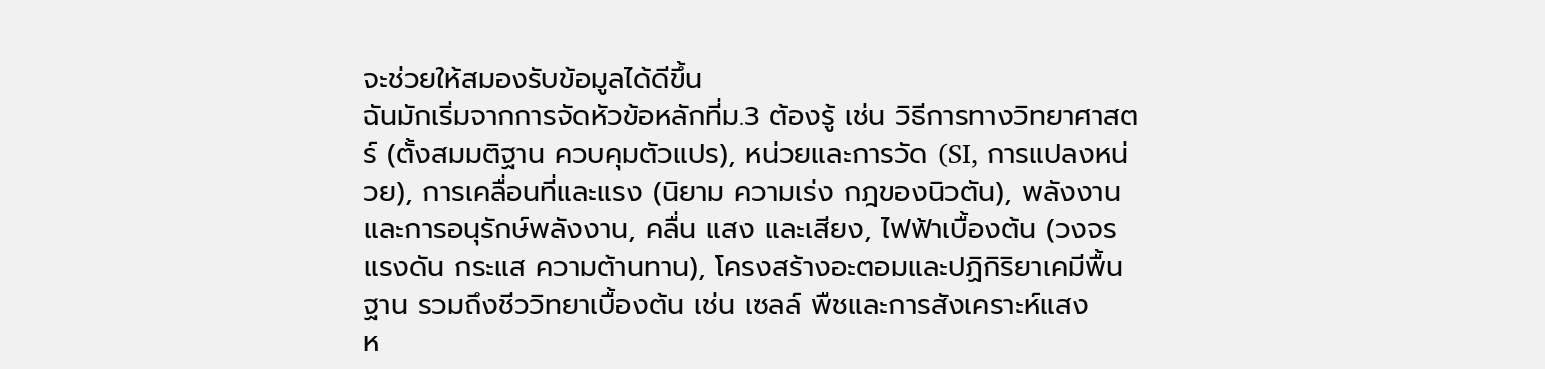จะช่วยให้สมองรับข้อมูลได้ดีขึ้น
ฉันมักเริ่มจากการจัดหัวข้อหลักที่ม.3 ต้องรู้ เช่น วิธีการทางวิทยาศาสตร์ (ตั้งสมมติฐาน ควบคุมตัวแปร), หน่วยและการวัด (SI, การแปลงหน่วย), การเคลื่อนที่และแรง (นิยาม ความเร่ง กฎของนิวตัน), พลังงานและการอนุรักษ์พลังงาน, คลื่น แสง และเสียง, ไฟฟ้าเบื้องต้น (วงจร แรงดัน กระแส ความต้านทาน), โครงสร้างอะตอมและปฏิกิริยาเคมีพื้นฐาน รวมถึงชีววิทยาเบื้องต้น เช่น เซลล์ พืชและการสังเคราะห์แสง
ห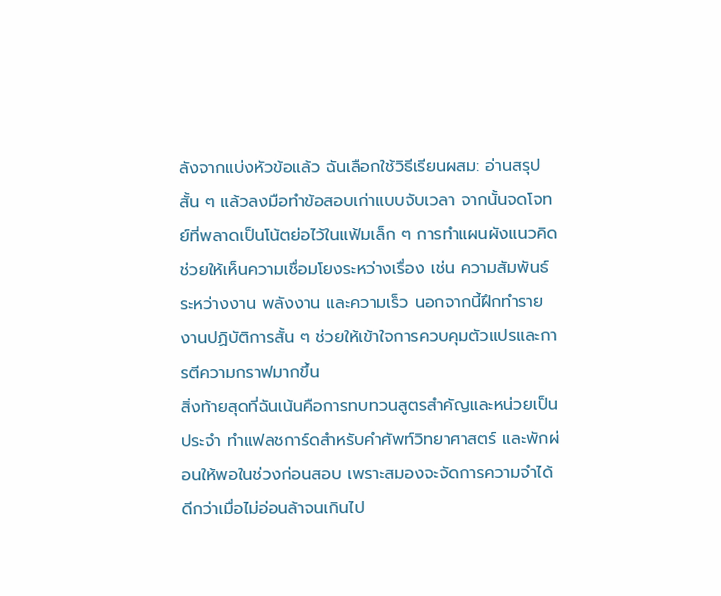ลังจากแบ่งหัวข้อแล้ว ฉันเลือกใช้วิธีเรียนผสม: อ่านสรุปสั้น ๆ แล้วลงมือทำข้อสอบเก่าแบบจับเวลา จากนั้นจดโจทย์ที่พลาดเป็นโน้ตย่อไว้ในแฟ้มเล็ก ๆ การทำแผนผังแนวคิดช่วยให้เห็นความเชื่อมโยงระหว่างเรื่อง เช่น ความสัมพันธ์ระหว่างงาน พลังงาน และความเร็ว นอกจากนี้ฝึกทำรายงานปฏิบัติการสั้น ๆ ช่วยให้เข้าใจการควบคุมตัวแปรและการตีความกราฟมากขึ้น
สิ่งท้ายสุดที่ฉันเน้นคือการทบทวนสูตรสำคัญและหน่วยเป็นประจำ ทำแฟลชการ์ดสำหรับคำศัพท์วิทยาศาสตร์ และพักผ่อนให้พอในช่วงก่อนสอบ เพราะสมองจะจัดการความจำได้ดีกว่าเมื่อไม่อ่อนล้าจนเกินไป